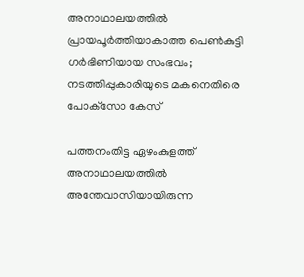അനാഥാലയത്തില്‍ പ്രായപൂര്‍ത്തിയാകാത്ത പെണ്‍കുട്ടി ഗര്‍ഭിണിയായ സംഭവം; നടത്തിപ്പുകാരിയുടെ മകനെതിരെ പോക്‌സോ കേസ്

പത്തനംതിട്ട ഏഴംകുളത്ത് അനാഥാലയത്തില്‍ അന്തേവാസിയായിരുന്ന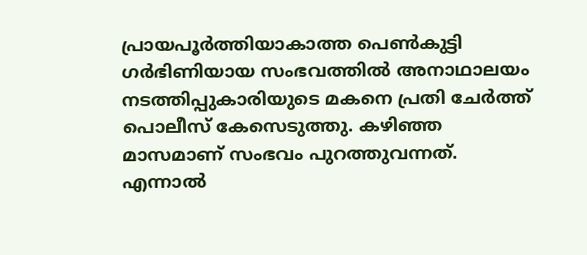പ്രായപൂര്‍ത്തിയാകാത്ത പെണ്‍കുട്ടി ഗര്‍ഭിണിയായ സംഭവത്തില്‍ അനാഥാലയം നടത്തിപ്പുകാരിയുടെ മകനെ പ്രതി ചേര്‍ത്ത് പൊലീസ് കേസെടുത്തു. കഴിഞ്ഞ മാസമാണ് സംഭവം പുറത്തുവന്നത്. എന്നാല്‍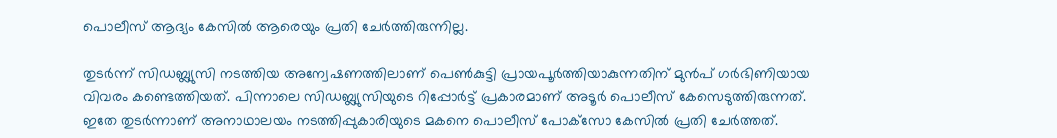പൊലീസ് ആദ്യം കേസില്‍ ആരെയും പ്രതി ചേര്‍ത്തിരുന്നില്ല.

തുടര്‍ന്ന് സിഡബ്ല്യുസി നടത്തിയ അന്വേഷണത്തിലാണ് പെണ്‍കുട്ടി പ്രായപൂര്‍ത്തിയാകുന്നതിന് മുന്‍പ് ഗര്‍ഭിണിയായ വിവരം കണ്ടെത്തിയത്. പിന്നാലെ സിഡബ്ല്യുസിയുടെ റിപ്പോര്‍ട്ട് പ്രകാരമാണ് അടൂര്‍ പൊലീസ് കേസെടുത്തിരുന്നത്. ഇതേ തുടര്‍ന്നാണ് അനാഥാലയം നടത്തിപ്പുകാരിയുടെ മകനെ പൊലീസ് പോക്‌സോ കേസില്‍ പ്രതി ചേര്‍ത്തത്.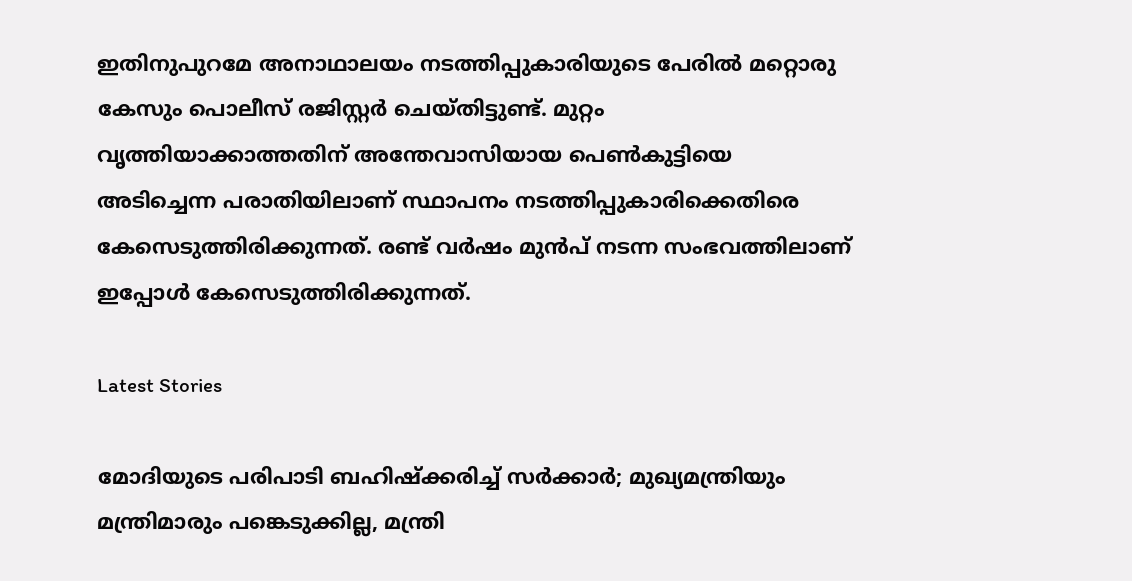ഇതിനുപുറമേ അനാഥാലയം നടത്തിപ്പുകാരിയുടെ പേരില്‍ മറ്റൊരു കേസും പൊലീസ് രജിസ്റ്റര്‍ ചെയ്തിട്ടുണ്ട്. മുറ്റം വൃത്തിയാക്കാത്തതിന് അന്തേവാസിയായ പെണ്‍കുട്ടിയെ അടിച്ചെന്ന പരാതിയിലാണ് സ്ഥാപനം നടത്തിപ്പുകാരിക്കെതിരെ കേസെടുത്തിരിക്കുന്നത്. രണ്ട് വര്‍ഷം മുന്‍പ് നടന്ന സംഭവത്തിലാണ് ഇപ്പോള്‍ കേസെടുത്തിരിക്കുന്നത്.

Latest Stories

മോദിയുടെ പരിപാടി ബഹിഷ്ക്കരിച്ച് സർക്കാർ; മുഖ്യമന്ത്രിയും മന്ത്രിമാരും പങ്കെടുക്കില്ല, മന്ത്രി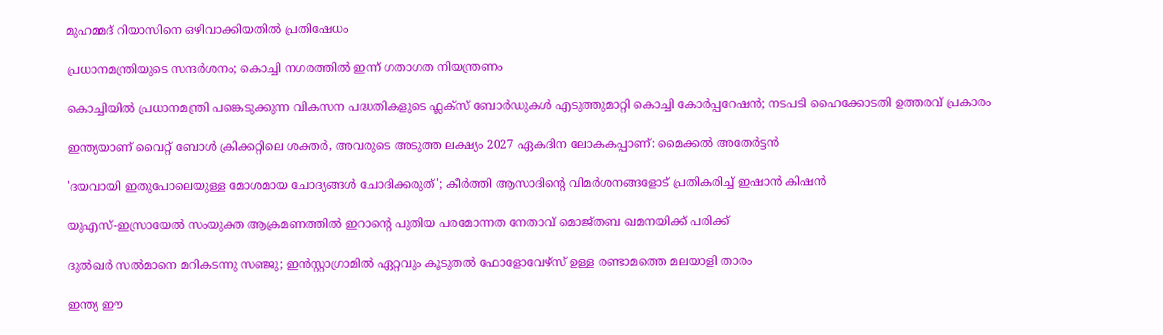മുഹമ്മദ് റിയാസിനെ ഒഴിവാക്കിയതിൽ പ്രതിഷേധം

പ്രധാനമന്ത്രിയുടെ സന്ദർശനം; കൊച്ചി നഗരത്തിൽ ഇന്ന് ഗതാഗത നിയന്ത്രണം

കൊച്ചിയിൽ പ്രധാനമന്ത്രി പങ്കെടുക്കുന്ന വികസന പദ്ധതികളുടെ ഫ്ലക്സ് ബോർഡുകൾ എടുത്തുമാറ്റി കൊച്ചി കോർപ്പറേഷൻ; നടപടി ഹൈക്കോടതി ഉത്തരവ് പ്രകാരം

ഇന്ത്യയാണ് വൈറ്റ് ബോൾ ക്രിക്കറ്റിലെ ശക്തർ, അവരുടെ അടുത്ത ലക്ഷ്യം 2027 ഏകദിന ലോകകപ്പാണ്: മൈക്കല്‍ അതേര്‍ട്ടന്‍

'ദയവായി ഇതുപോലെയുള്ള മോശമായ ചോദ്യങ്ങൾ ചോദിക്കരുത്'; കീര്‍ത്തി ആസാദിന്റെ വിമര്‍ശനങ്ങളോട് പ്രതികരിച്ച് ഇഷാന്‍ കിഷന്‍

യുഎസ്-ഇസ്രായേൽ സംയുക്ത ആക്രമണത്തിൽ ഇറാന്റെ പുതിയ പരമോന്നത നേതാവ് മൊജ്തബ ഖമനയിക്ക് പരിക്ക്

ദുൽഖർ സൽമാനെ മറികടന്നു സഞ്ജു; ഇൻസ്റ്റാഗ്രാമിൽ ഏറ്റവും കൂടുതൽ ഫോളോവേഴ്സ് ഉള്ള രണ്ടാമത്തെ മലയാളി താരം

ഇന്ത്യ ഈ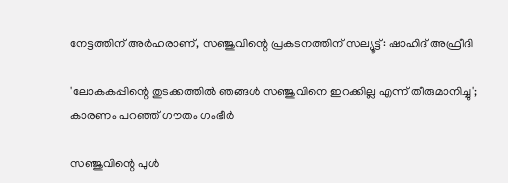നേട്ടത്തിന് അർഹരാണ്, സഞ്ജുവിന്റെ പ്രകടനത്തിന് സല്യൂട്ട്: ഷാഹിദ് അഫ്രീദി

'ലോകകപ്പിന്റെ തുടക്കത്തിൽ ഞങ്ങൾ സഞ്ജുവിനെ ഇറക്കില്ല എന്ന് തീരുമാനിച്ചു'; കാരണം പറഞ്ഞ് ഗൗതം ഗംഭീർ

സഞ്ജുവിന്റെ പുൾ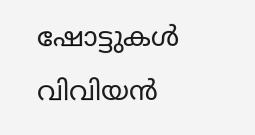ഷോട്ടുകൾ വിവിയൻ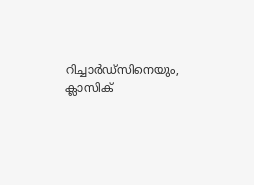റിച്ചാർഡ്സിനെയും, ക്ലാസിക്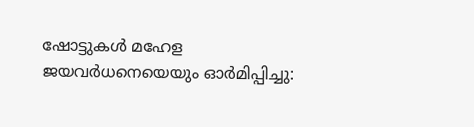ഷോട്ടുകൾ മഹേള ജയവർധനെയെയും ഓർമിപ്പിച്ചു: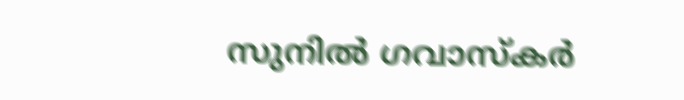സുനിൽ ഗവാസ്കർ